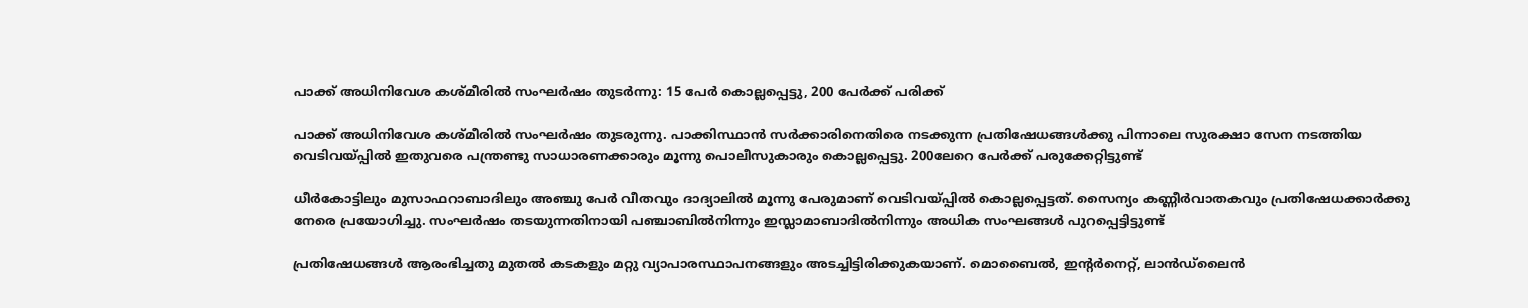പാക്ക് അധിനിവേശ കശ്മീരിൽ സംഘർഷം തുടർന്നു: 15 പേർ കൊല്ലപ്പെട്ടു, 200 പേർക്ക് പരിക്ക്

പാക്ക് അധിനിവേശ കശ്മീരിൽ സംഘർഷം തുടരുന്നു. പാക്കിസ്ഥാൻ സർക്കാരിനെതിരെ നടക്കുന്ന പ്രതിഷേധങ്ങൾക്കു പിന്നാലെ സുരക്ഷാ സേന നടത്തിയ വെടിവയ്പ്പിൽ ഇതുവരെ പന്ത്രണ്ടു സാധാരണക്കാരും മൂന്നു പൊലീസുകാരും കൊല്ലപ്പെട്ടു. 200ലേറെ പേർക്ക് പരുക്കേറ്റിട്ടുണ്ട്

ധീർകോട്ടിലും മുസാഫറാബാദിലും അഞ്ചു പേർ വീതവും ദാദ്യാലിൽ മൂന്നു പേരുമാണ് വെടിവയ്പ്പിൽ കൊല്ലപ്പെട്ടത്. സൈന്യം കണ്ണീർവാതകവും പ്രതിഷേധക്കാർക്കു നേരെ പ്രയോഗിച്ചു. സംഘർഷം തടയുന്നതിനായി പഞ്ചാബിൽനിന്നും ഇസ്ലാമാബാദിൽനിന്നും അധിക സംഘങ്ങൾ പുറപ്പെട്ടിട്ടുണ്ട്

പ്രതിഷേധങ്ങൾ ആരംഭിച്ചതു മുതൽ കടകളും മറ്റു വ്യാപാരസ്ഥാപനങ്ങളും അടച്ചിട്ടിരിക്കുകയാണ്. മൊബൈൽ, ഇന്റർനെറ്റ്, ലാൻഡ്‌ലൈൻ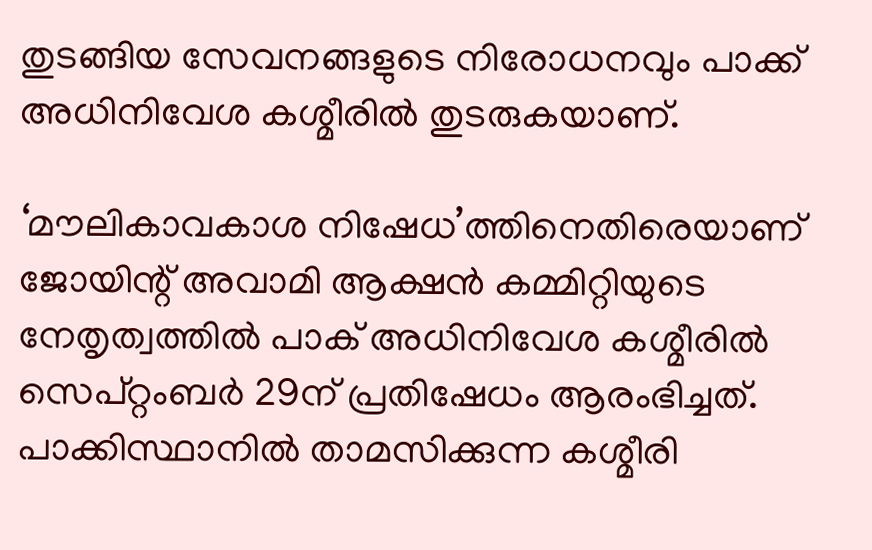തുടങ്ങിയ സേവനങ്ങളുടെ നിരോധനവും പാക്ക് അധിനിവേശ കശ്മീരിൽ തുടരുകയാണ്.

‘മൗലികാവകാശ നിഷേധ’ത്തിനെതിരെയാണ് ജോയിന്റ് അവാമി ആക്ഷൻ കമ്മിറ്റിയുടെ നേതൃത്വത്തിൽ പാക് അധിനിവേശ കശ്മീരിൽ സെപ്റ്റംബർ 29ന് പ്രതിഷേധം ആരംഭിച്ചത്. പാക്കിസ്ഥാനിൽ താമസിക്കുന്ന കശ്മീരി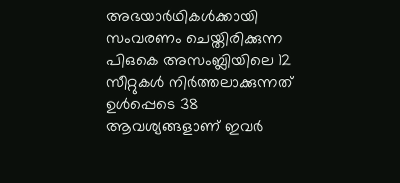അഭയാർഥികൾക്കായി സംവരണം ചെയ്തിരിക്കുന്ന പിഒകെ അസംബ്ലിയിലെ 12 സീറ്റുകൾ നിർത്തലാക്കുന്നത് ഉൾപ്പെടെ 38 ആവശ്യങ്ങളാണ് ഇവർ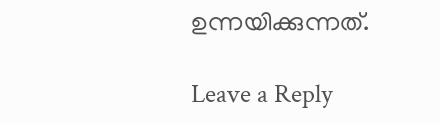ഉന്നയിക്കുന്നത്.

Leave a Reply